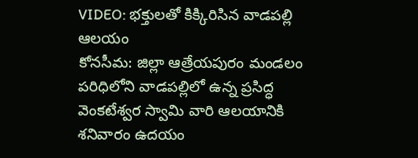VIDEO: భక్తులతో కిక్కిరిసిన వాడపల్లి ఆలయం
కోనసీమ: జిల్లా ఆత్రేయపురం మండలం పరిధిలోని వాడపల్లిలో ఉన్న ప్రసిద్ధ వెంకటేశ్వర స్వామి వారి ఆలయానికి శనివారం ఉదయం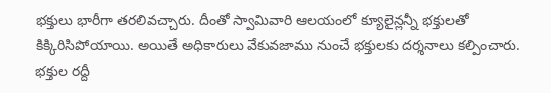భక్తులు భారీగా తరలివచ్చారు. దీంతో స్వామివారి ఆలయంలో క్యూలైన్లన్నీ భక్తులతో కిక్కిరిసిపోయాయి. అయితే అధికారులు వేకువజాము నుంచే భక్తులకు దర్శనాలు కల్పించారు. భక్తుల రద్దీ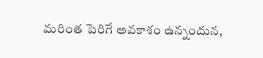మరింత పెరిగే అవకాశం ఉన్నందున,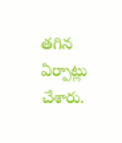తగిన ఏర్పాట్లు చేశారు.